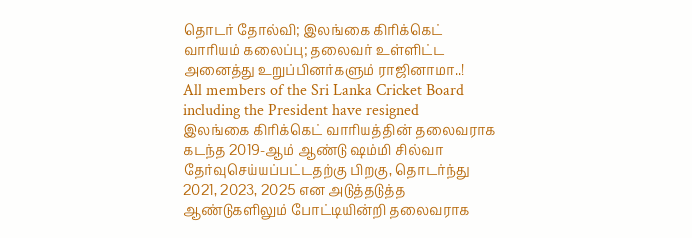தொடர் தோல்வி; இலங்கை கிரிக்கெட் வாரியம் கலைப்பு; தலைவர் உள்ளிட்ட அனைத்து உறுப்பினர்களும் ராஜினாமா..!
All members of the Sri Lanka Cricket Board including the President have resigned
இலங்கை கிரிக்கெட் வாரியத்தின் தலைவராக கடந்த 2019-ஆம் ஆண்டு ஷம்மி சில்வா தேர்வுசெய்யப்பட்டதற்கு பிறகு, தொடர்ந்து 2021, 2023, 2025 என அடுத்தடுத்த ஆண்டுகளிலும் போட்டியின்றி தலைவராக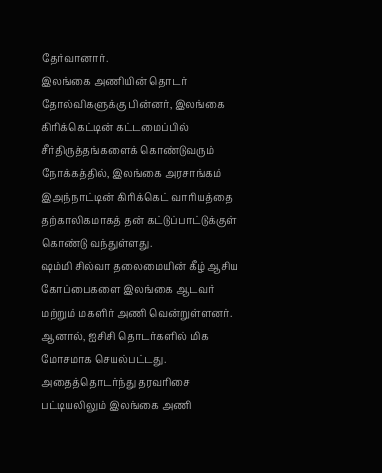தேர்வானார்.
இலங்கை அணியின் தொடர் தோல்விகளுக்கு பின்னர், இலங்கை கிரிக்கெட்டின் கட்டமைப்பில் சீர்திருத்தங்களைக் கொண்டுவரும் நோக்கத்தில், இலங்கை அரசாங்கம் இஅந்நாட்டின் கிரிக்கெட் வாரியத்தை தற்காலிகமாகத் தன் கட்டுப்பாட்டுக்குள் கொண்டு வந்துள்ளது.
ஷம்மி சில்வா தலைமையின் கீழ் ஆசிய கோப்பைகளை இலங்கை ஆடவர் மற்றும் மகளிர் அணி வென்றுள்ளனர். ஆனால், ஐசிசி தொடர்களில் மிக மோசமாக செயல்பட்டது. அதைத்தொடர்ந்து தரவரிசை பட்டியலிலும் இலங்கை அணி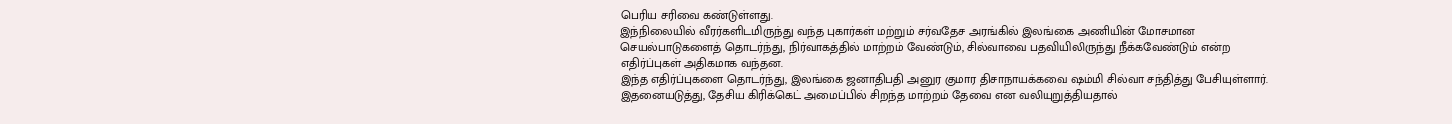பெரிய சரிவை கண்டுள்ளது.
இந்நிலையில் வீரர்களிடமிருந்து வந்த புகார்கள் மற்றும் சர்வதேச அரங்கில் இலங்கை அணியின் மோசமான செயல்பாடுகளைத் தொடர்ந்து, நிர்வாகத்தில் மாற்றம் வேண்டும், சில்வாவை பதவியிலிருந்து நீக்கவேண்டும் என்ற எதிர்ப்புகள் அதிகமாக வந்தன.
இந்த எதிர்ப்புகளை தொடர்ந்து, இலங்கை ஜனாதிபதி அனுர குமார திசாநாயக்கவை ஷம்மி சில்வா சந்தித்து பேசியுள்ளார். இதனையடுத்து, தேசிய கிரிக்கெட் அமைப்பில் சிறந்த மாற்றம் தேவை என வலியுறுத்தியதால்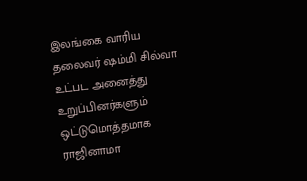இலங்கை வாரிய தலைவர் ஷம்மி சில்வா உட்பட அனைத்து உறுப்பினர்களும் ஒட்டுமொத்தமாக ராஜினாமா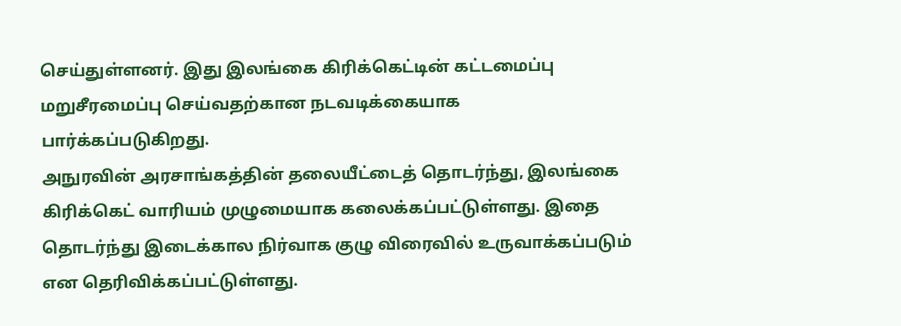செய்துள்ளனர். இது இலங்கை கிரிக்கெட்டின் கட்டமைப்பு மறுசீரமைப்பு செய்வதற்கான நடவடிக்கையாக பார்க்கப்படுகிறது.
அநுரவின் அரசாங்கத்தின் தலையீட்டைத் தொடர்ந்து, இலங்கை கிரிக்கெட் வாரியம் முழுமையாக கலைக்கப்பட்டுள்ளது. இதை தொடர்ந்து இடைக்கால நிர்வாக குழு விரைவில் உருவாக்கப்படும் என தெரிவிக்கப்பட்டுள்ளது.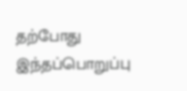தற்போது இந்தப்பொறுப்பு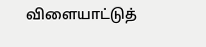விளையாட்டுத்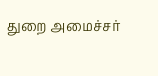துறை அமைச்சர்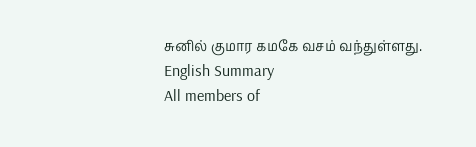சுனில் குமார கமகே வசம் வந்துள்ளது.
English Summary
All members of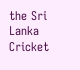the Sri Lanka Cricket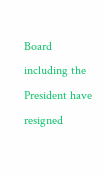Board including the President have resigned